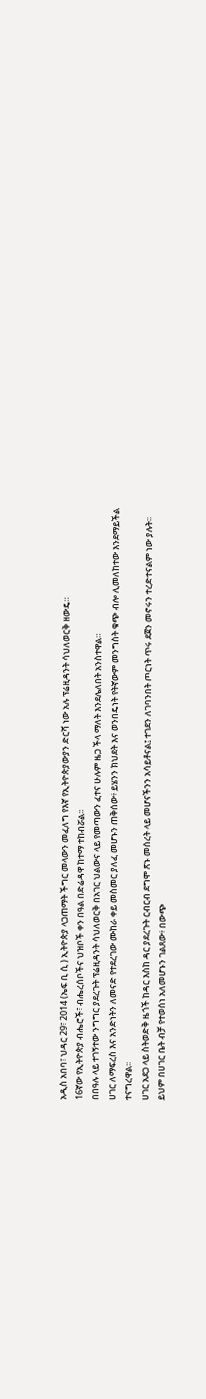አዲስ አበባ፣ ህዳር 29፣ 2014 (ኤፍ ቢ ሲ ) ኢትዮጵያ ላጋጠማት ችግር መላውን መፈለግ የእኛ የኢትዮጵያውያን ድርሻ ነው አሉ ፕሬዚዳንት ሳህለወርቅ ዘውዴ።
16ኛው የኢትዮጵያ ብሔሮች፣ ብሔረሰቦችና ህዝቦች ቀን በዓል በድሬዳዋ ከተማ ተከብሯል፡፡
በበዓሉ ላይ ተገኝተው ንግግር ያደረጉት ፕሬዚዳንት ሳህለወርቅ በአገር ህልውና ላይ የመጣውን ፈተና ሁሉም ዜጋ ችላ ማለት እንደሌለበት አንስተዋል።
ሀገር ለማፍረስ እና አንድነትን ለመናድ የተደረገው ሙከራ ቀይ መስመር ያለፈ መሆኑን ጠቅሰው፥ ይሄንን ክህደት እና ወንበዴነት የትኛውም መንግስት ቁጭ ብሎ ሊመለከተው እንደማይችል ተናግረዋል፡፡
ሀገር አደጋ ላይ ስትወድቅ ዜጎች ከዳር እስከ ዳር ያደረጉት ርብርብ ደግሞ ጽኑ መሰረት ላይ መሆናችንን አሳይቶናል፤ ተገደን ለገባንበት ጦርነት ጥሩ ደጀን መኖሩን ተረድተናልም ነው ያሉት፡፡
ይህም በሀገር ቤት ብቻ የተወሰነ አለመሆኑን ገልጸው፥ በውጭ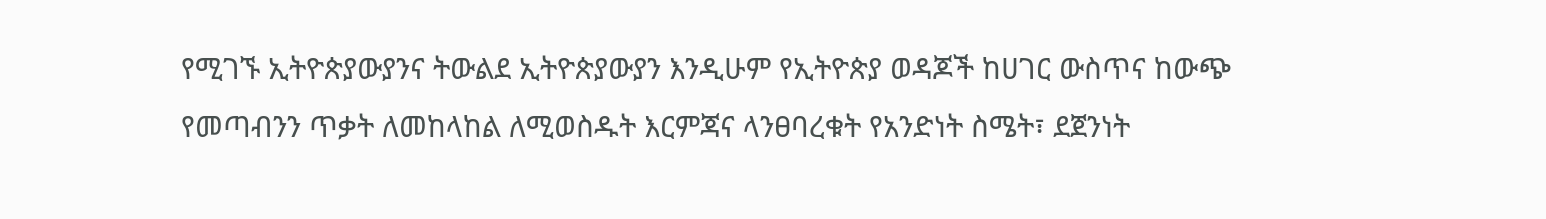የሚገኙ ኢትዮጵያውያንና ትውልደ ኢትዮጵያውያን እንዲሁም የኢትዮጵያ ወዳጆች ከሀገር ውስጥና ከውጭ የመጣብንን ጥቃት ለመከላከል ለሚወስዱት እርምጃና ላንፀባረቁት የአንድነት ስሜት፣ ደጀንነት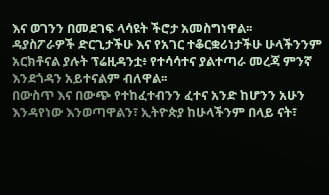እና ወገንን በመደገፍ ላሳዩት ችሮታ አመስግነዋል፡፡
ዳያስፖራዎች ድርጊታችሁ እና የአገር ተቆርቋሪነታችሁ ሁላችንንም አርክቶናል ያሉት ፕሬዚዳንቷ፥ የተሳሳተና ያልተጣራ መረጃ ምንኛ እንደጎዳን አይተናልም ብለዋል፡፡
በውስጥ እና በውጭ የተከፈተብንን ፈተና አንድ ከሆንን አሁን እንዳየነው እንወጣዋልን፣ ኢትዮጵያ ከሁላችንም በላይ ናት፣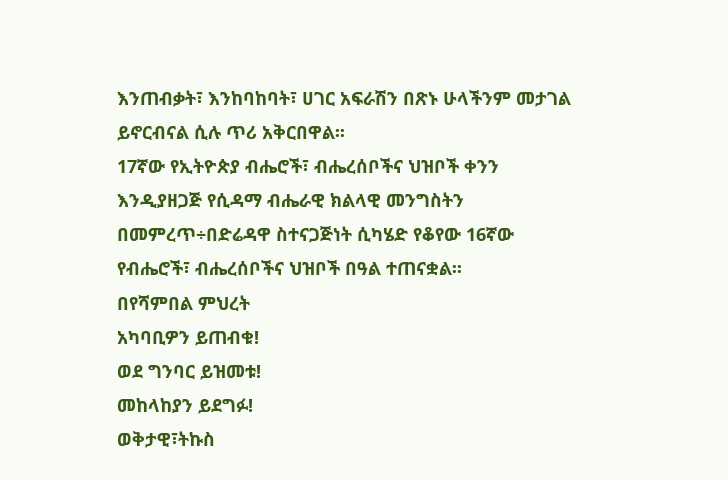እንጠብቃት፣ እንከባከባት፣ ሀገር አፍራሽን በጽኑ ሁላችንም መታገል ይኖርብናል ሲሉ ጥሪ አቅርበዋል፡፡
17ኛው የኢትዮጵያ ብሔሮች፣ ብሔረሰቦችና ህዝቦች ቀንን እንዲያዘጋጅ የሲዳማ ብሔራዊ ክልላዊ መንግስትን በመምረጥ÷በድሬዳዋ ስተናጋጅነት ሲካሄድ የቆየው 16ኛው የብሔሮች፣ ብሔረሰቦችና ህዝቦች በዓል ተጠናቋል፡፡
በየሻምበል ምህረት
አካባቢዎን ይጠብቁ!
ወደ ግንባር ይዝመቱ!
መከላከያን ይደግፉ!
ወቅታዊ፣ትኩስ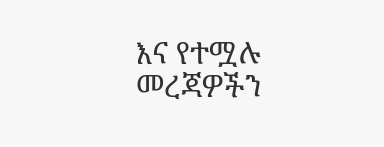እና የተሟሉ መረጃዎችን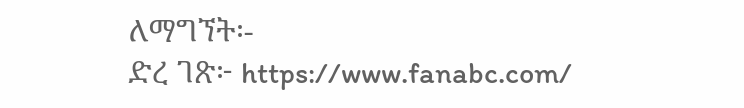ለማግኘት፡-
ድረ ገጽ፦ https://www.fanabc.com/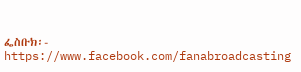ፌስቡክ፡- https://www.facebook.com/fanabroadcasting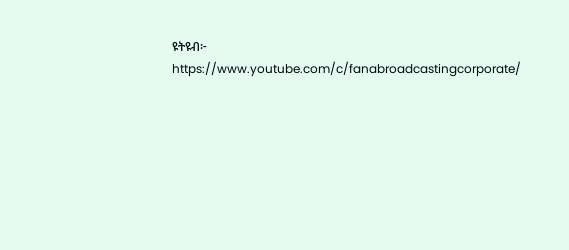ዩትዩብ፦ https://www.youtube.com/c/fanabroadcastingcorporate/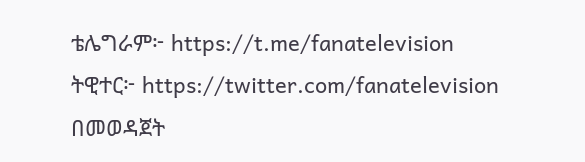ቴሌግራም፦ https://t.me/fanatelevision
ትዊተር፦ https://twitter.com/fanatelevision በመወዳጀት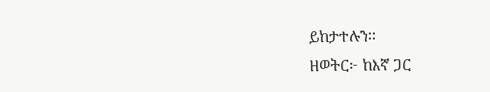ይከታተሉን፡፡
ዘወትር፦ ከእኛ ጋር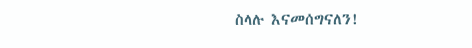ስላሉ እናመሰግናለን!